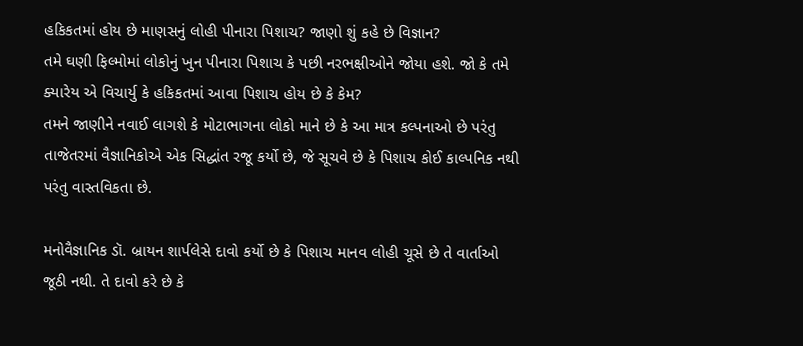હકિકતમાં હોય છે માણસનું લોહી પીનારા પિશાચ? જાણો શું કહે છે વિજ્ઞાન?
તમે ઘણી ફિલ્મોમાં લોકોનું ખુન પીનારા પિશાચ કે પછી નરભક્ષીઓને જોયા હશે. જો કે તમે ક્યારેય એ વિચાર્યુ કે હકિકતમાં આવા પિશાચ હોય છે કે કેમ?
તમને જાણીને નવાઈ લાગશે કે મોટાભાગના લોકો માને છે કે આ માત્ર કલ્પનાઓ છે પરંતુ તાજેતરમાં વૈજ્ઞાનિકોએ એક સિદ્ધાંત રજૂ કર્યો છે, જે સૂચવે છે કે પિશાચ કોઈ કાલ્પનિક નથી પરંતુ વાસ્તવિકતા છે.

મનોવૈજ્ઞાનિક ડૉ. બ્રાયન શાર્પલેસે દાવો કર્યો છે કે પિશાચ માનવ લોહી ચૂસે છે તે વાર્તાઓ જૂઠી નથી. તે દાવો કરે છે કે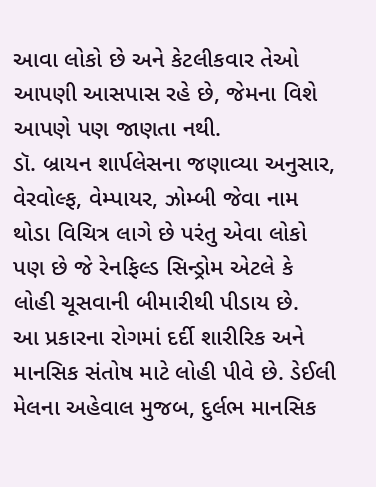આવા લોકો છે અને કેટલીકવાર તેઓ આપણી આસપાસ રહે છે, જેમના વિશે આપણે પણ જાણતા નથી.
ડૉ. બ્રાયન શાર્પલેસના જણાવ્યા અનુસાર, વેરવોલ્ફ, વેમ્પાયર, ઝોમ્બી જેવા નામ થોડા વિચિત્ર લાગે છે પરંતુ એવા લોકો પણ છે જે રેનફિલ્ડ સિન્ડ્રોમ એટલે કે લોહી ચૂસવાની બીમારીથી પીડાય છે.
આ પ્રકારના રોગમાં દર્દી શારીરિક અને માનસિક સંતોષ માટે લોહી પીવે છે. ડેઈલી મેલના અહેવાલ મુજબ, દુર્લભ માનસિક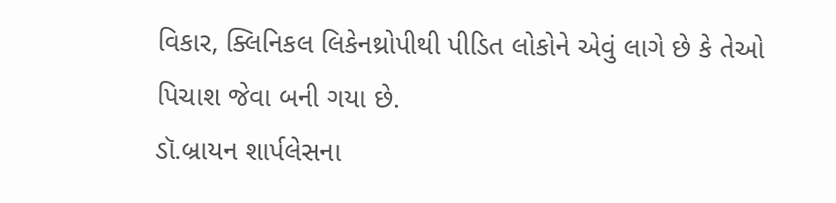વિકાર, ક્લિનિકલ લિકેનથ્રોપીથી પીડિત લોકોને એવું લાગે છે કે તેઓ પિચાશ જેવા બની ગયા છે.
ડૉ.બ્રાયન શાર્પલેસના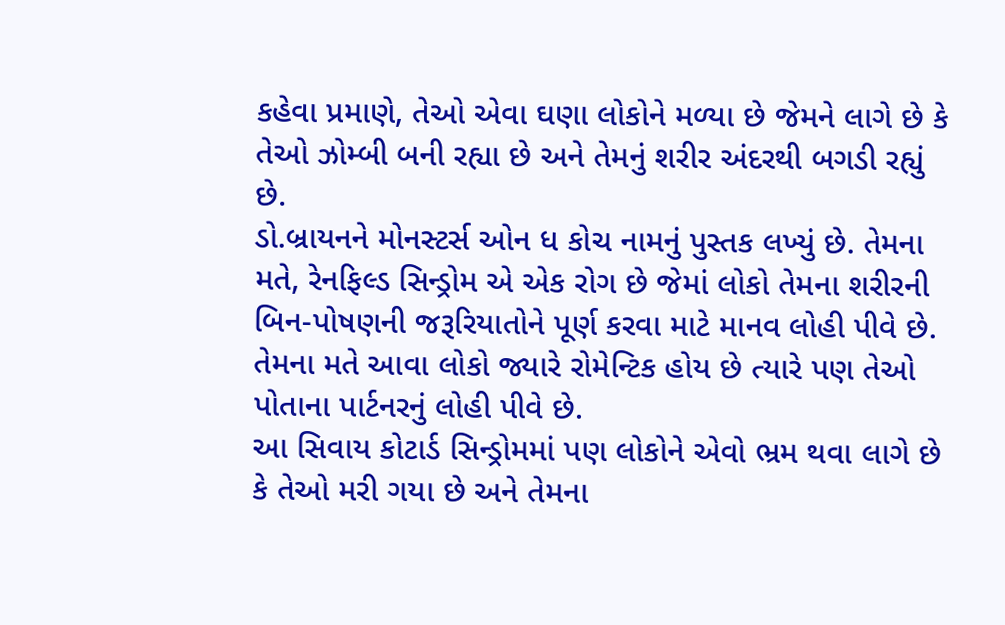કહેવા પ્રમાણે, તેઓ એવા ઘણા લોકોને મળ્યા છે જેમને લાગે છે કે તેઓ ઝોમ્બી બની રહ્યા છે અને તેમનું શરીર અંદરથી બગડી રહ્યું છે.
ડો.બ્રાયનને મોનસ્ટર્સ ઓન ધ કોચ નામનું પુસ્તક લખ્યું છે. તેમના મતે, રેનફિલ્ડ સિન્ડ્રોમ એ એક રોગ છે જેમાં લોકો તેમના શરીરની બિન-પોષણની જરૂરિયાતોને પૂર્ણ કરવા માટે માનવ લોહી પીવે છે. તેમના મતે આવા લોકો જ્યારે રોમેન્ટિક હોય છે ત્યારે પણ તેઓ પોતાના પાર્ટનરનું લોહી પીવે છે.
આ સિવાય કોટાર્ડ સિન્ડ્રોમમાં પણ લોકોને એવો ભ્રમ થવા લાગે છે કે તેઓ મરી ગયા છે અને તેમના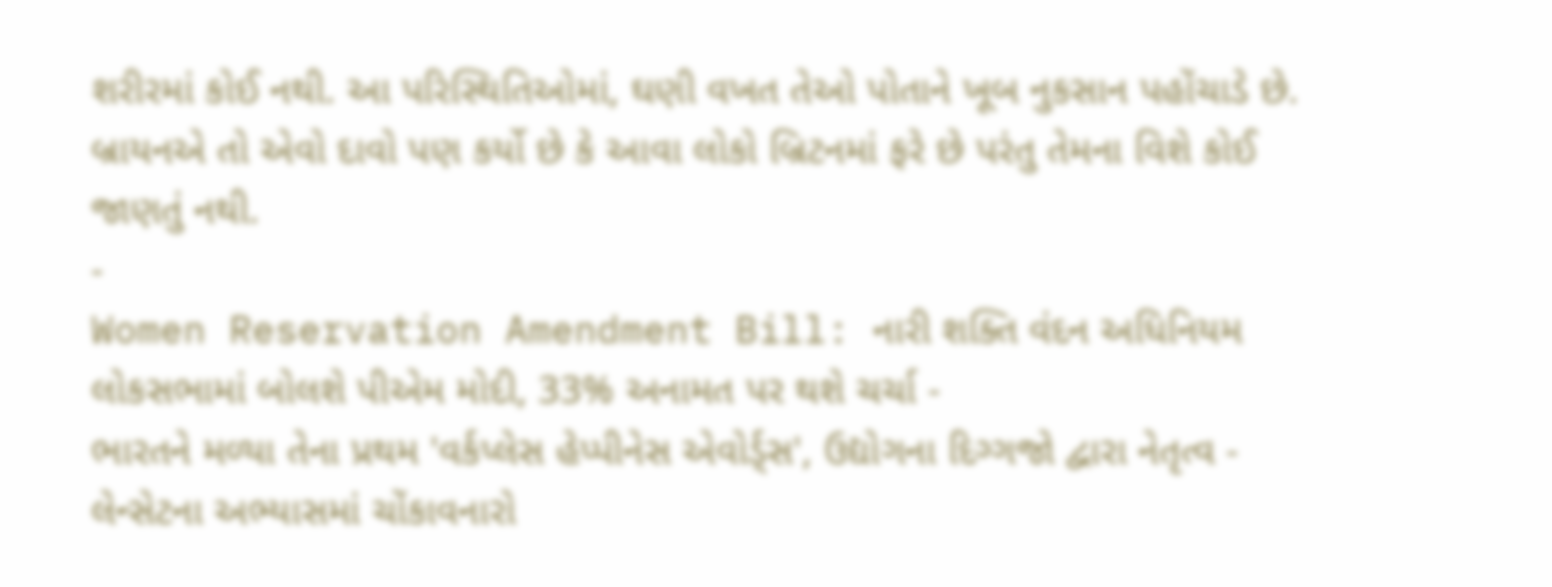શરીરમાં કોઈ નથી. આ પરિસ્થિતિઓમાં, ઘણી વખત તેઓ પોતાને ખૂબ નુકસાન પહોંચાડે છે. બ્રાયનએ તો એવો દાવો પણ કર્યો છે કે આવા લોકો બ્રિટનમાં ફરે છે પરંતુ તેમના વિશે કોઈ જાણતું નથી.
-
Women Reservation Amendment Bill: નારી શક્તિ વંદન અધિનિયમ લોકસભામાં બોલશે પીએમ મોદી, 33% અનામત પર થશે ચર્ચા -
ભારતને મળ્યા તેના પ્રથમ 'વર્કપ્લેસ હેપ્પીનેસ એવોર્ડ્સ', ઉદ્યોગના દિગ્ગજો દ્વારા નેતૃત્વ -
લેન્સેટના અભ્યાસમાં ચોંકાવનારો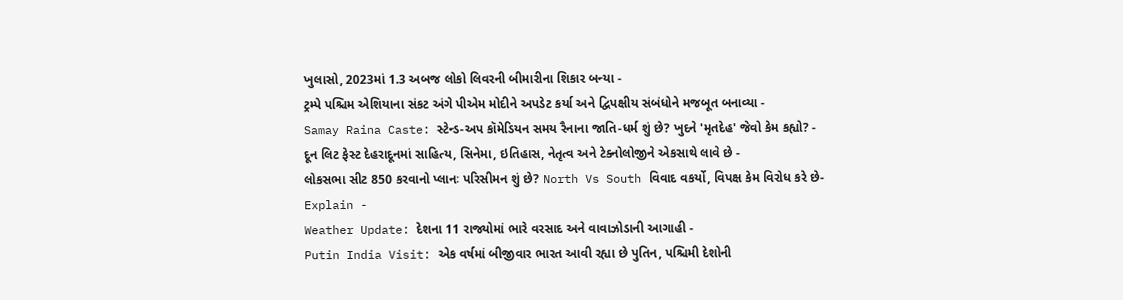ખુલાસો, 2023માં 1.3 અબજ લોકો લિવરની બીમારીના શિકાર બન્યા -
ટ્રમ્પે પશ્ચિમ એશિયાના સંકટ અંગે પીએમ મોદીને અપડેટ કર્યા અને દ્વિપક્ષીય સંબંધોને મજબૂત બનાવ્યા -
Samay Raina Caste: સ્ટેન્ડ-અપ કૉમેડિયન સમય રૈનાના જાતિ-ધર્મ શું છે? ખુદને 'મૃતદેહ' જેવો કેમ કહ્યો? -
દૂન લિટ ફેસ્ટ દેહરાદૂનમાં સાહિત્ય, સિનેમા, ઇતિહાસ, નેતૃત્વ અને ટેક્નોલોજીને એકસાથે લાવે છે -
લોકસભા સીટ 850 કરવાનો પ્લાનઃ પરિસીમન શું છે? North Vs South વિવાદ વકર્યો, વિપક્ષ કેમ વિરોધ કરે છે- Explain -
Weather Update: દેશના 11 રાજ્યોમાં ભારે વરસાદ અને વાવાઝોડાની આગાહી -
Putin India Visit: એક વર્ષમાં બીજીવાર ભારત આવી રહ્યા છે પુતિન, પશ્ચિમી દેશોની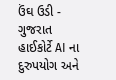ઉંઘ ઉડી -
ગુજરાત હાઈકોર્ટે AI ના દુરુપયોગ અને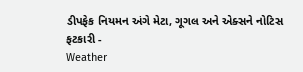ડીપફેક નિયમન અંગે મેટા, ગૂગલ અને એક્સને નોટિસ ફટકારી -
Weather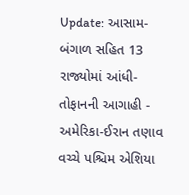Update: આસામ-બંગાળ સહિત 13 રાજ્યોમાં આંધી-તોફાનની આગાહી -
અમેરિકા-ઈરાન તણાવ વચ્ચે પશ્ચિમ એશિયા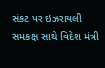સંકટ પર ઇઝરાયલી સમકક્ષ સાથે વિદેશ મંત્રી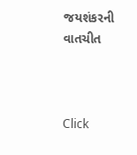જયશંકરની વાતચીત



Click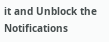it and Unblock the Notifications